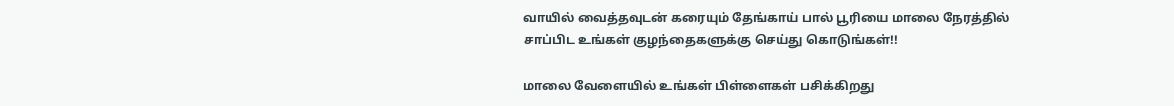வாயில் வைத்தவுடன் கரையும் தேங்காய் பால் பூரியை மாலை நேரத்தில் சாப்பிட உங்கள் குழந்தைகளுக்கு செய்து கொடுங்கள்!!

மாலை வேளையில் உங்கள் பிள்ளைகள் பசிக்கிறது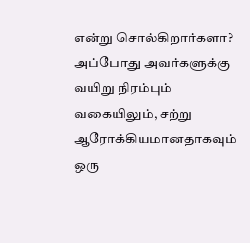என்று சொல்கிறார்களா? அப்போது அவர்களுக்கு வயிறு நிரம்பும் வகையிலும், சற்று ஆரோக்கியமானதாகவும் ஒரு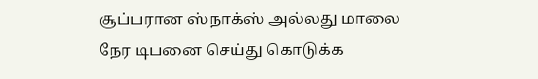சூப்பரான ஸ்நாக்ஸ் அல்லது மாலை நேர டிபனை செய்து கொடுக்க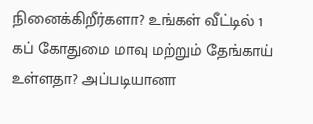நினைக்கிறீர்களா? உங்கள் வீட்டில் 1 கப் கோதுமை மாவு மற்றும் தேங்காய் உள்ளதா? அப்படியானா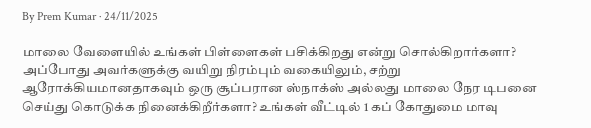By Prem Kumar · 24/11/2025

மாலை வேளையில் உங்கள் பிள்ளைகள் பசிக்கிறது என்று சொல்கிறார்களா? அப்போது அவர்களுக்கு வயிறு நிரம்பும் வகையிலும், சற்று ஆரோக்கியமானதாகவும் ஒரு சூப்பரான ஸ்நாக்ஸ் அல்லது மாலை நேர டிபனை செய்து கொடுக்க நினைக்கிறீர்களா? உங்கள் வீட்டில் 1 கப் கோதுமை மாவு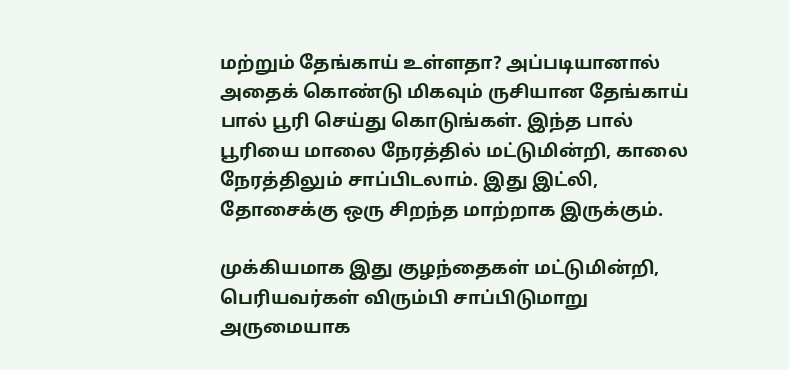மற்றும் தேங்காய் உள்ளதா? அப்படியானால் அதைக் கொண்டு மிகவும் ருசியான தேங்காய் பால் பூரி செய்து கொடுங்கள். இந்த பால் பூரியை மாலை நேரத்தில் மட்டுமின்றி, காலை நேரத்திலும் சாப்பிடலாம். இது இட்லி, தோசைக்கு ஒரு சிறந்த மாற்றாக இருக்கும்.

முக்கியமாக இது குழந்தைகள் மட்டுமின்றி, பெரியவர்கள் விரும்பி சாப்பிடுமாறு அருமையாக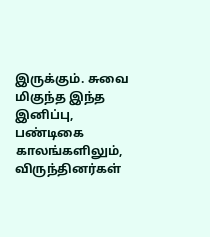இருக்கும். சுவை மிகுந்த இந்த இனிப்பு, பண்டிகை காலங்களிலும், விருந்தினர்கள்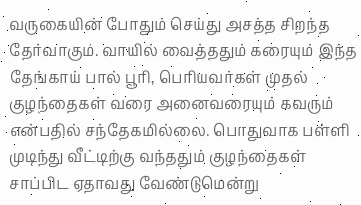வருகையின் போதும் செய்து அசத்த சிறந்த தேர்வாகும். வாயில் வைத்ததும் கரையும் இந்த தேங்காய் பால் பூரி, பெரியவர்கள் முதல் குழந்தைகள் வரை அனைவரையும் கவரும் என்பதில் சந்தேகமில்லை. பொதுவாக பள்ளி முடிந்து வீட்டிற்கு வந்ததும் குழந்தைகள் சாப்பிட ஏதாவது வேண்டுமென்று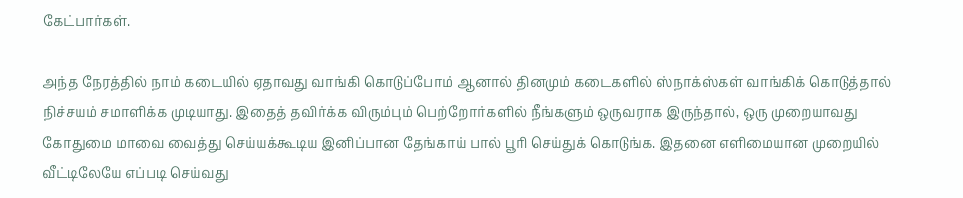கேட்பார்கள்.

அந்த நேரத்தில் நாம் கடையில் ஏதாவது வாங்கி கொடுப்போம் ஆனால் தினமும் கடைகளில் ஸ்நாக்ஸ்கள் வாங்கிக் கொடுத்தால் நிச்சயம் சமாளிக்க முடியாது. இதைத் தவிர்க்க விரும்பும் பெற்றோர்களில் நீங்களும் ஒருவராக இருந்தால், ஒரு முறையாவது கோதுமை மாவை வைத்து செய்யக்கூடிய இனிப்பான தேங்காய் பால் பூரி செய்துக் கொடுங்க. இதனை எளிமையான முறையில் வீட்டிலேயே எப்படி செய்வது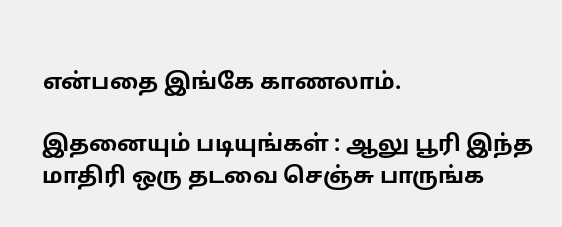என்பதை இங்கே காணலாம்.

இதனையும் படியுங்கள் : ஆலு பூரி இந்த மாதிரி ஒரு தடவை செஞ்சு பாருங்க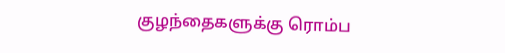குழந்தைகளுக்கு ரொம்ப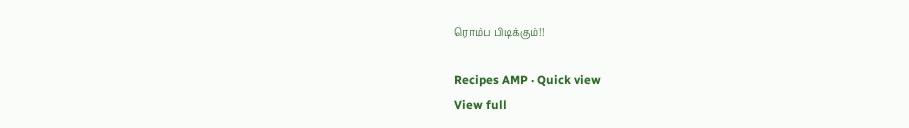ரொம்ப பிடிக்கும்!!

Recipes AMP · Quick view
View full